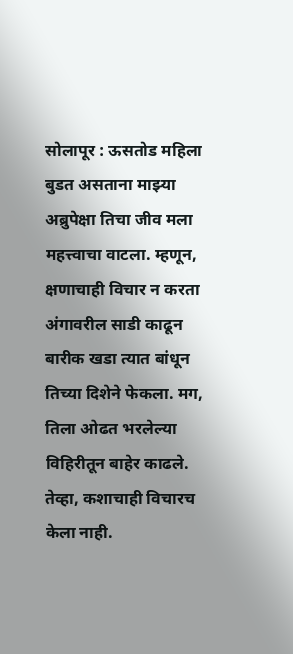सोलापूर : ऊसतोड महिला बुडत असताना माझ्या अब्रुपेक्षा तिचा जीव मला महत्त्वाचा वाटला. म्हणून, क्षणाचाही विचार न करता अंगावरील साडी काढून बारीक खडा त्यात बांधून तिच्या दिशेने फेकला. मग, तिला ओढत भरलेल्या विहिरीतून बाहेर काढले. तेव्हा, कशाचाही विचारच केला नाही.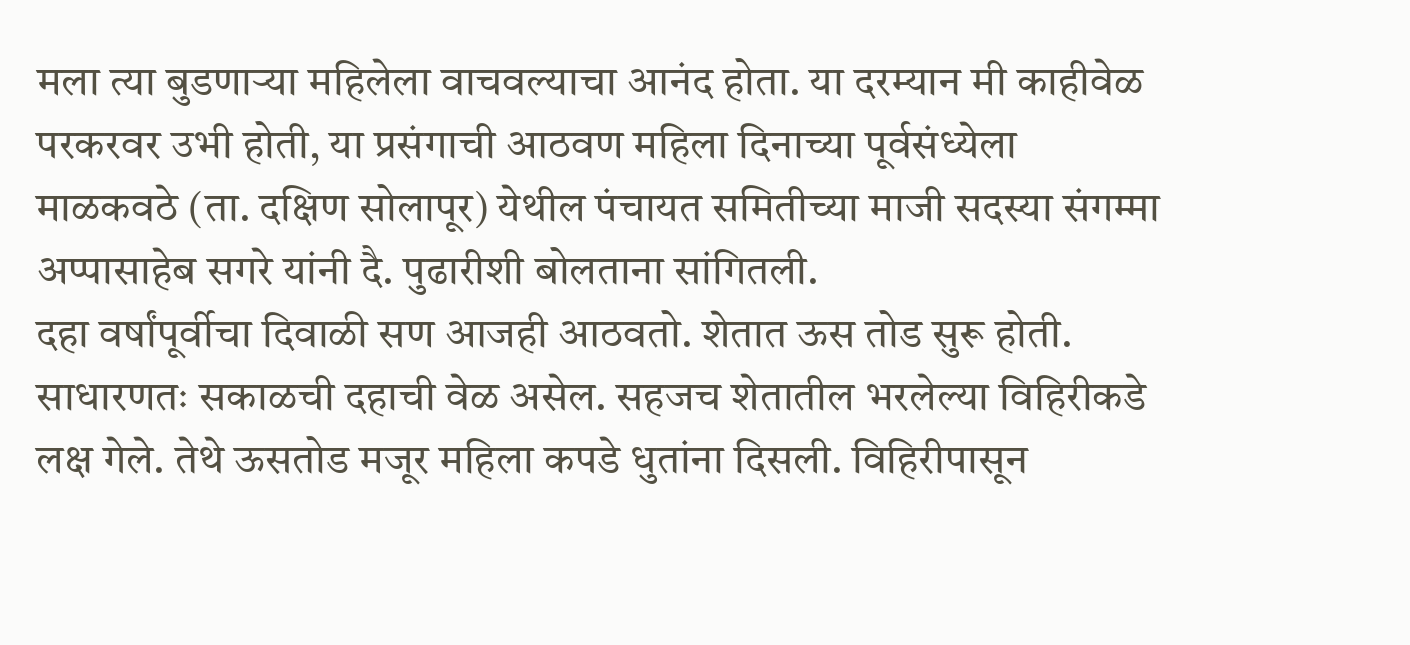मला त्या बुडणाऱ्या महिलेला वाचवल्याचा आनंद होता. या दरम्यान मी काहीवेळ परकरवर उभी होती, या प्रसंगाची आठवण महिला दिनाच्या पूर्वसंध्येला माळकवठे (ता. दक्षिण सोलापूर) येथील पंचायत समितीच्या माजी सदस्या संगम्मा अप्पासाहेब सगरे यांनी दै. पुढारीशी बोलताना सांगितली.
दहा वर्षांपूर्वीचा दिवाळी सण आजही आठवतो. शेतात ऊस तोड सुरू होती. साधारणतः सकाळची दहाची वेळ असेल. सहजच शेतातील भरलेल्या विहिरीकडे लक्ष गेले. तेथे ऊसतोड मजूर महिला कपडे धुतांना दिसली. विहिरीपासून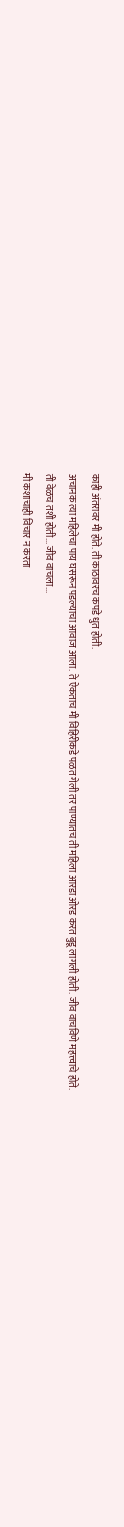काही अंतरावर मी होते. ती काठावरच कपडे धुत होती.
अचानक त्या महिलेचा पाय घसरून पडल्याचा आवाज आला. ते ऐकताच मी विहिरीकडे पळत गेली तर पाण्यातच ती महिला आरडा ओरड करत बुडू लागली होती. जीव वाचविणे महत्त्वाचे होते.
ती वेळच तशी होती... जीव वाचला...
मी कशाचाही विचार न करता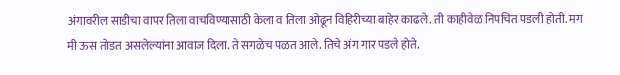अंगावरील साडीचा वापर तिला वाचविण्यासाठी केला व तिला ओढून विहिरीच्या बाहेर काढले. ती काहीवेळ निपचित पडली होती. मग मी ऊस तोडत असलेल्यांना आवाज दिला. ते सगळेच पळत आले. तिचे अंग गार पडले होते.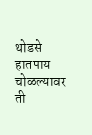थोडसे हातपाय चोळल्यावर ती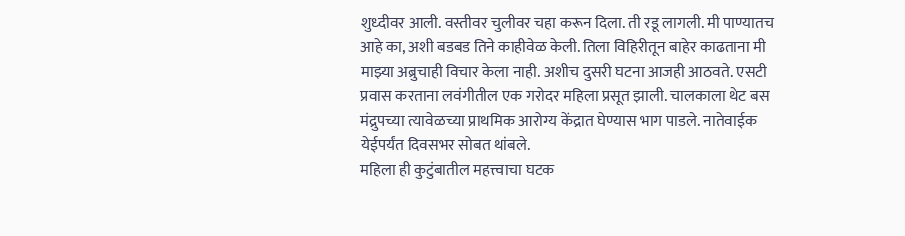शुध्दीवर आली. वस्तीवर चुलीवर चहा करून दिला. ती रडू लागली. मी पाण्यातच आहे का, अशी बडबड तिने काहीवेळ केली. तिला विहिरीतून बाहेर काढताना मी माझ्या अब्रुचाही विचार केला नाही. अशीच दुसरी घटना आजही आठवते. एसटी प्रवास करताना लवंगीतील एक गरोदर महिला प्रसूत झाली. चालकाला थेट बस मंद्रुपच्या त्यावेळच्या प्राथमिक आरोग्य केंद्रात घेण्यास भाग पाडले. नातेवाईक येईपर्यंत दिवसभर सोबत थांबले.
महिला ही कुटुंबातील महत्त्वाचा घटक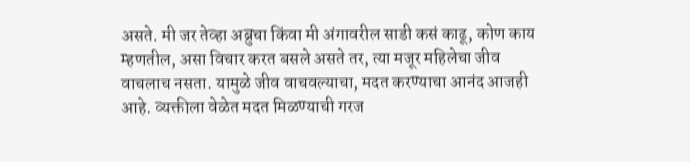असते. मी जर तेव्हा अब्रुचा किंवा मी अंगावरील साडी कसं काढू, कोण काय म्हणतील, असा विचार करत बसले असते तर, त्या मजूर महिलेचा जीव वाचलाच नसता. यामुळे जीव वाचवल्याचा, मदत करण्याचा आनंद आजही आहे. व्यक्तीला वेळेत मदत मिळण्याची गरज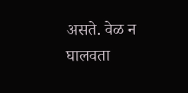असते. वेळ न घालवता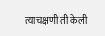त्याचक्षणी ती केली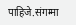पाहिजे.संगम्मा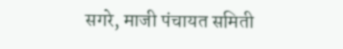सगरे, माजी पंचायत समिती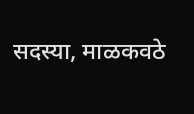सदस्या, माळकवठे